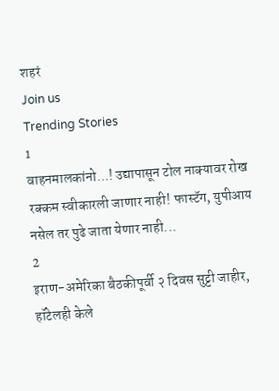शहरं
Join us
Trending Stories
1
वाहनमालकांनो...! उद्यापासून टोल नाक्यावर रोख रक्कम स्वीकारली जाणार नाही! फास्टॅग, युपीआय नसेल तर पुढे जाता येणार नाही...
2
इराण-अमेरिका बैठकीपूर्वी २ दिवस सुट्टी जाहीर, हॉटेलही केले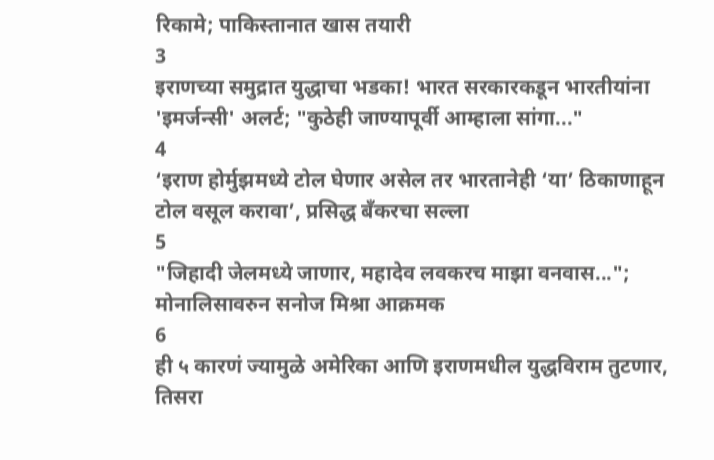रिकामे; पाकिस्तानात खास तयारी
3
इराणच्या समुद्रात युद्धाचा भडका! भारत सरकारकडून भारतीयांना 'इमर्जन्सी' अलर्ट; "कुठेही जाण्यापूर्वी आम्हाला सांगा..."
4
‘इराण होर्मुझमध्ये टोल घेणार असेल तर भारतानेही ‘या’ ठिकाणाहून टोल वसूल करावा’, प्रसिद्ध बँकरचा सल्ला
5
"जिहादी जेलमध्ये जाणार, महादेव लवकरच माझा वनवास..."; मोनालिसावरुन सनोज मिश्रा आक्रमक
6
ही ५ कारणं ज्यामुळे अमेरिका आणि इराणमधील युद्धविराम तुटणार, तिसरा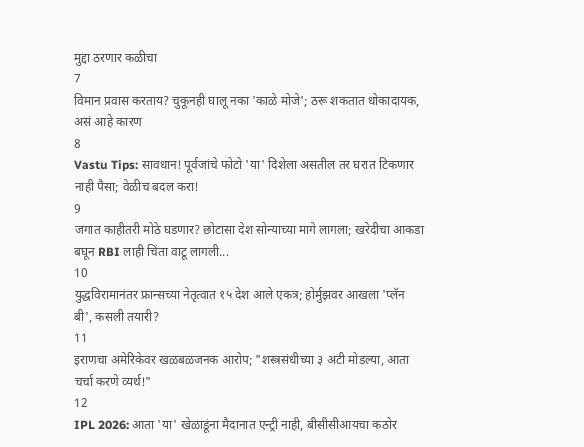मुद्दा ठरणार कळीचा
7
विमान प्रवास करताय? चुकूनही घालू नका 'काळे मोजे'; ठरू शकतात धोकादायक, असं आहे कारण
8
Vastu Tips: सावधान! पूर्वजांचे फोटो 'या' दिशेला असतील तर घरात टिकणार नाही पैसा; वेळीच बदल करा!
9
जगात काहीतरी मोठे घडणार? छोटासा देश सोन्याच्या मागे लागला; खरेदीचा आकडा बघून RBI लाही चिंता वाटू लागली...
10
युद्धविरामानंतर फ्रान्सच्या नेतृत्वात १५ देश आले एकत्र; होर्मुझवर आखला 'प्लॅन बी', कसली तयारी?
11
इराणचा अमेरिकेवर खळबळजनक आरोप; "शस्त्रसंधीच्या ३ अटी मोडल्या, आता चर्चा करणे व्यर्थ!"
12
IPL 2026: आता 'या' खेळाडूंना मैदानात एन्ट्री नाही, बीसीसीआयचा कठोर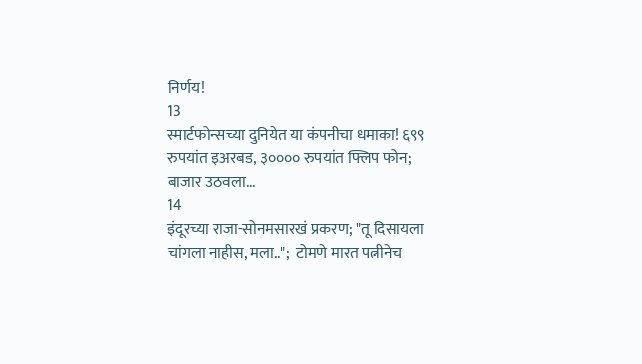निर्णय!
13
स्मार्टफोन्सच्या दुनियेत या कंपनीचा धमाका! ६९९ रुपयांत इअरबड, ३०००० रुपयांत फ्लिप फोन; बाजार उठवला...
14
इंदूरच्या राजा-सोनमसारखं प्रकरण; "तू दिसायला चांगला नाहीस, मला..";  टोमणे मारत पत्नीनेच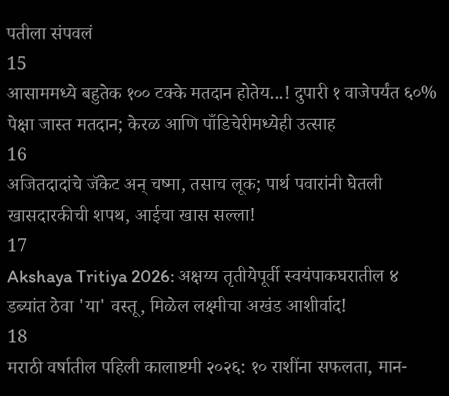पतीला संपवलं
15
आसाममध्ये बहुतेक १०० टक्के मतदान होतेय...! दुपारी १ वाजेपर्यंत ६०% पेक्षा जास्त मतदान; केरळ आणि पाँडिचेरीमध्येही उत्साह
16
अजितदादांचे जॅकेट अन् चष्मा, तसाच लूक; पार्थ पवारांनी घेतली खासदारकीची शपथ, आईचा खास सल्ला!
17
Akshaya Tritiya 2026: अक्षय्य तृतीयेपूर्वी स्वयंपाकघरातील ४ डब्यांत ठेवा 'या' वस्तू, मिळेल लक्ष्मीचा अखंड आशीर्वाद!
18
मराठी वर्षातील पहिली कालाष्टमी २०२६: १० राशींना सफलता, मान-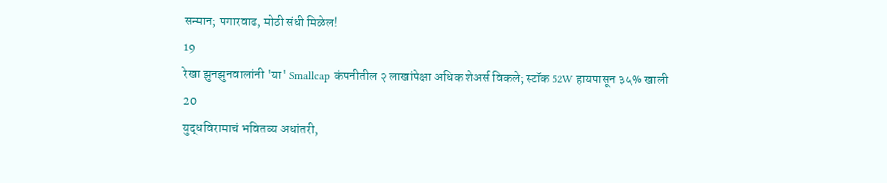सन्मान; पगारवाढ, मोठी संधी मिळेल!
19
रेखा झुनझुनवालांनी 'या' Smallcap कंपनीतील २ लाखांपेक्षा अधिक शेअर्स विकले; स्टॉक 52W हायपासून ३५% खाली
20
युद्धविरामाचं भवितव्य अधांतरी,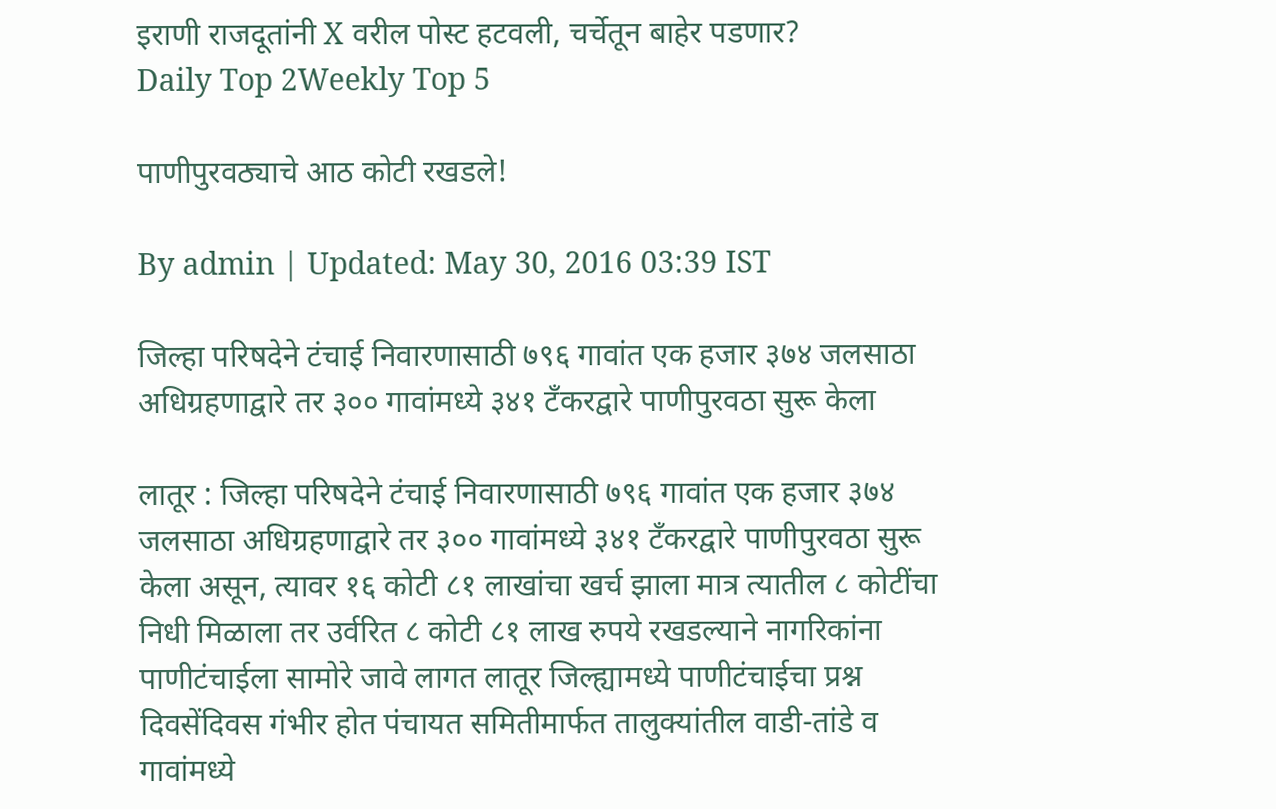इराणी राजदूतांनी X वरील पोस्ट हटवली, चर्चेतून बाहेर पडणार?
Daily Top 2Weekly Top 5

पाणीपुरवठ्याचे आठ कोटी रखडले!

By admin | Updated: May 30, 2016 03:39 IST

जिल्हा परिषदेने टंचाई निवारणासाठी ७९६ गावांत एक हजार ३७४ जलसाठा अधिग्रहणाद्वारे तर ३०० गावांमध्ये ३४१ टँकरद्वारे पाणीपुरवठा सुरू केला

लातूर : जिल्हा परिषदेने टंचाई निवारणासाठी ७९६ गावांत एक हजार ३७४ जलसाठा अधिग्रहणाद्वारे तर ३०० गावांमध्ये ३४१ टँकरद्वारे पाणीपुरवठा सुरू केला असून, त्यावर १६ कोटी ८१ लाखांचा खर्च झाला मात्र त्यातील ८ कोटींचा निधी मिळाला तर उर्वरित ८ कोटी ८१ लाख रुपये रखडल्याने नागरिकांना पाणीटंचाईला सामोरे जावे लागत लातूर जिल्ह्यामध्ये पाणीटंचाईचा प्रश्न दिवसेंदिवस गंभीर होत पंचायत समितीमार्फत तालुक्यांतील वाडी-तांडे व गावांमध्ये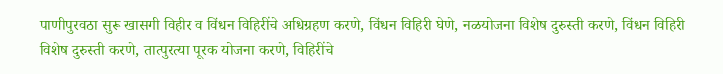पाणीपुरवठा सुरू खासगी विहीर व विंधन विहिरींचे अधिग्रहण करणे, विंधन विहिरी घेणे, नळयोजना विशेष दुरुस्ती करणे, विंधन विहिरी विशेष दुरुस्ती करणे, तात्पुरत्या पूरक योजना करणे, विहिरींचे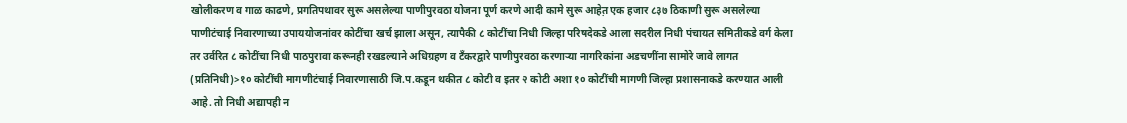खोलीकरण व गाळ काढणे, प्रगतिपथावर सुरू असलेल्या पाणीपुरवठा योजना पूर्ण करणे आदी कामे सुरू आहेत़ एक हजार ८३७ ठिकाणी सुरू असलेल्या पाणीटंचाई निवारणाच्या उपाययोजनांवर कोटींचा खर्च झाला असून, त्यापैकी ८ कोटींचा निधी जिल्हा परिषदेकडे आला सदरील निधी पंचायत समितीकडे वर्ग केला तर उर्वरित ८ कोटींचा निधी पाठपुरावा करूनही रखडल्याने अधिग्रहण व टँकरद्वारे पाणीपुरवठा करणाऱ्या नागरिकांना अडचणींना सामोरे जावे लागत (प्रतिनिधी)>१० कोटींची मागणीटंचाई निवारणासाठी जि.प.कडून थकीत ८ कोटी व इतर २ कोटी अशा १० कोटींची मागणी जिल्हा प्रशासनाकडे करण्यात आली आहे. तो निधी अद्यापही न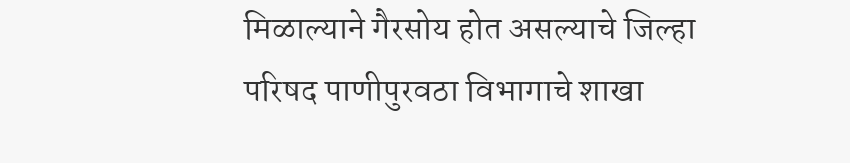मिळाल्याने गैरसोय होत असल्याचे जिल्हा परिषद पाणीपुरवठा विभागाचे शाखा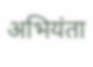अभियंता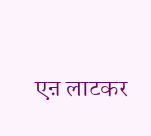एऩ लाटकर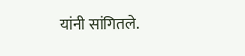यांनी सांगितले.